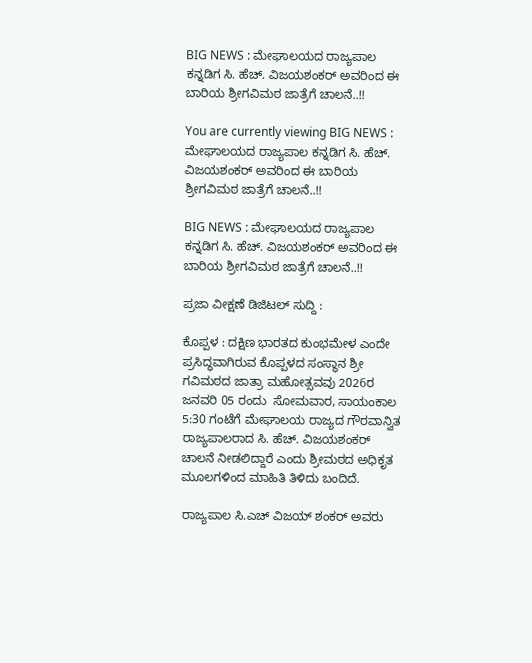BIG NEWS : ಮೇಘಾಲಯದ ರಾಜ್ಯಪಾಲ ಕನ್ನಡಿಗ ಸಿ. ಹೆಚ್. ವಿಜಯಶಂಕರ್ ಅವರಿಂದ ಈ ಬಾರಿಯ ಶ್ರೀಗವಿಮಠ ಜಾತ್ರೆಗೆ ಚಾಲನೆ..!!

You are currently viewing BIG NEWS : ಮೇಘಾಲಯದ ರಾಜ್ಯಪಾಲ ಕನ್ನಡಿಗ ಸಿ. ಹೆಚ್. ವಿಜಯಶಂಕರ್ ಅವರಿಂದ ಈ ಬಾರಿಯ ಶ್ರೀಗವಿಮಠ ಜಾತ್ರೆಗೆ ಚಾಲನೆ..!!

BIG NEWS : ಮೇಘಾಲಯದ ರಾಜ್ಯಪಾಲ ಕನ್ನಡಿಗ ಸಿ. ಹೆಚ್. ವಿಜಯಶಂಕರ್ ಅವರಿಂದ ಈ ಬಾರಿಯ ಶ್ರೀಗವಿಮಠ ಜಾತ್ರೆಗೆ ಚಾಲನೆ..!!

ಪ್ರಜಾ ವೀಕ್ಷಣೆ ಡಿಜಿಟಲ್ ಸುದ್ದಿ :

ಕೊಪ್ಪಳ : ದಕ್ಷಿಣ ಭಾರತದ ಕುಂಭಮೇಳ ಎಂದೇ ಪ್ರಸಿದ್ಧವಾಗಿರುವ ಕೊಪ್ಪಳದ ಸಂಸ್ಥಾನ ಶ್ರೀ ಗವಿಮಠದ ಜಾತ್ರಾ ಮಹೋತ್ಸವವು 2026ರ ಜನವರಿ 05 ರಂದು  ಸೋಮವಾರ, ಸಾಯಂಕಾಲ 5:30 ಗಂಟೆಗೆ ಮೇಘಾಲಯ ರಾಜ್ಯದ ಗೌರವಾನ್ವಿತ ರಾಜ್ಯಪಾಲರಾದ ಸಿ. ಹೆಚ್. ವಿಜಯಶಂಕರ್ ಚಾಲನೆ ನೀಡಲಿದ್ದಾರೆ ಎಂದು ಶ್ರೀಮಠದ ಅಧಿಕೃತ ಮೂಲಗಳಿಂದ ಮಾಹಿತಿ ತಿಳಿದು ಬಂದಿದೆ.

ರಾಜ್ಯಪಾಲ ಸಿ.ಎಚ್ ವಿಜಯ್ ಶಂಕರ್ ಅವರು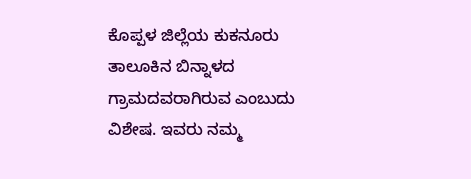ಕೊಪ್ಪಳ ಜಿಲ್ಲೆಯ ಕುಕನೂರು ತಾಲೂಕಿನ ಬಿನ್ನಾಳದ ಗ್ರಾಮದವರಾಗಿರುವ ಎಂಬುದು ವಿಶೇಷ. ಇವರು ನಮ್ಮ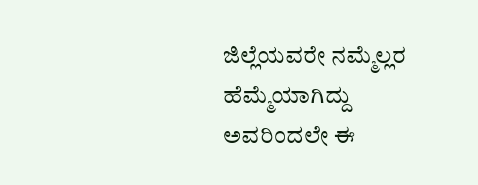ಜಿಲ್ಲೆಯವರೇ ನಮ್ಮೆಲ್ಲರ ಹೆಮ್ಮೆಯಾಗಿದ್ದು ಅವರಿಂದಲೇ ಈ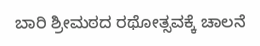ಬಾರಿ ಶ್ರೀಮಠದ ರಥೋತ್ಸವಕ್ಕೆ ಚಾಲನೆ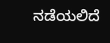ನಡೆಯಲಿದೆ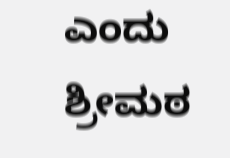ಎಂದು ಶ್ರೀಮಠ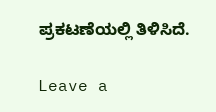ಪ್ರಕಟಣೆಯಲ್ಲಿ ತಿಳಿಸಿದೆ.

Leave a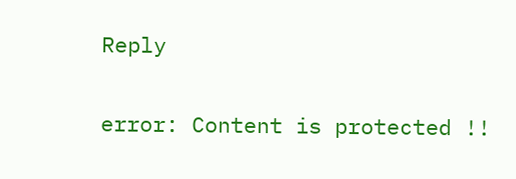Reply

error: Content is protected !!